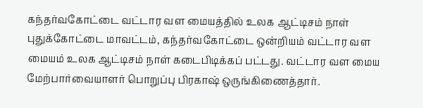கந்தர்வகோட்டை வட்டார வள மையத்தில் உலக ஆட்டிசம் நாள்
புதுக்கோட்டை மாவட்டம், கந்தர்வகோட்டை ஒன்றியம் வட்டார வள மையம் உலக ஆட்டிசம் நாள் கடைபிடிக்கப் பட்டது. வட்டார வள மைய மேற்பார்வையாளர் பொறுப்பு பிரகாஷ் ஒருங்கிணைத்தார்.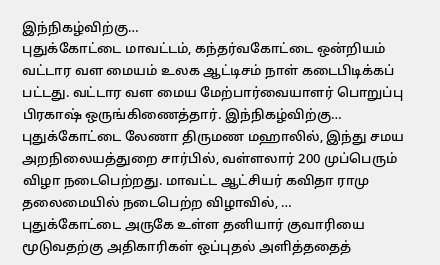இந்நிகழ்விற்கு…
புதுக்கோட்டை மாவட்டம், கந்தர்வகோட்டை ஒன்றியம் வட்டார வள மையம் உலக ஆட்டிசம் நாள் கடைபிடிக்கப் பட்டது. வட்டார வள மைய மேற்பார்வையாளர் பொறுப்பு பிரகாஷ் ஒருங்கிணைத்தார். இந்நிகழ்விற்கு…
புதுக்கோட்டை லேணா திருமண மஹாலில், இந்து சமய அறநிலையத்துறை சார்பில், வள்ளலார் 200 முப்பெரும் விழா நடைபெற்றது. மாவட்ட ஆட்சியர் கவிதா ராமு தலைமையில் நடைபெற்ற விழாவில், …
புதுக்கோட்டை அருகே உள்ள தனியார் குவாரியை மூடுவதற்கு அதிகாரிகள் ஒப்புதல் அளித்ததைத்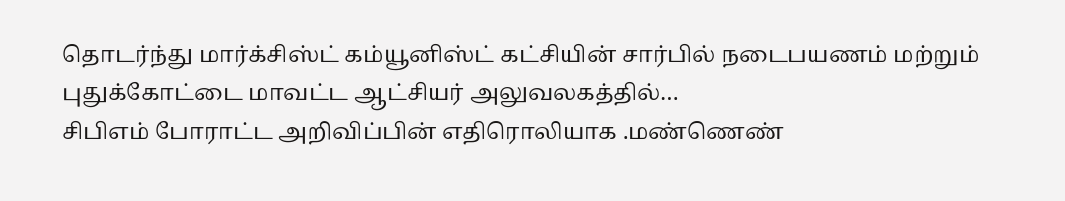தொடர்ந்து மார்க்சிஸ்ட் கம்யூனிஸ்ட் கட்சியின் சார்பில் நடைபயணம் மற்றும் புதுக்கோட்டை மாவட்ட ஆட்சியர் அலுவலகத்தில்…
சிபிஎம் போராட்ட அறிவிப்பின் எதிரொலியாக .மண்ணெண்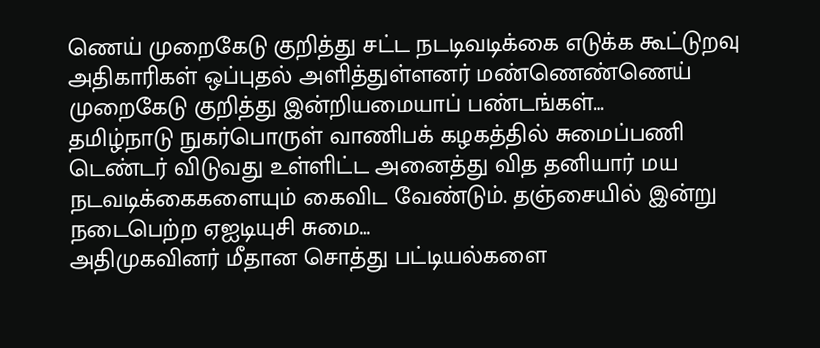ணெய் முறைகேடு குறித்து சட்ட நடடிவடிக்கை எடுக்க கூட்டுறவு அதிகாரிகள் ஒப்புதல் அளித்துள்ளனர் மண்ணெண்ணெய் முறைகேடு குறித்து இன்றியமையாப் பண்டங்கள்…
தமிழ்நாடு நுகர்பொருள் வாணிபக் கழகத்தில் சுமைப்பணி டெண்டர் விடுவது உள்ளிட்ட அனைத்து வித தனியார் மய நடவடிக்கைகளையும் கைவிட வேண்டும். தஞ்சையில் இன்று நடைபெற்ற ஏஐடியுசி சுமை…
அதிமுகவினர் மீதான சொத்து பட்டியல்களை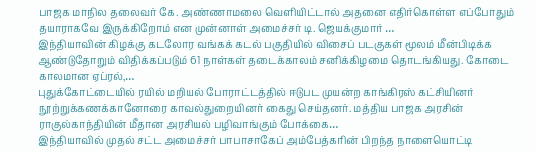பாஜக மாநில தலைவர் கே. அண்ணாமலை வெளியிட்டால் அதனை எதிர்கொள்ள எப்போதும் தயாராகவே இருக்கிறோம் என முன்னாள் அமைச்சர் டி. ஜெயக்குமார் …
இந்தியாவின் கிழக்கு கடலோர வங்கக் கடல் பகுதியில் விசைப் படகுகள் மூலம் மீன்பிடிக்க ஆண்டுதோறும் விதிக்கப்படும் 61 நாள்கள் தடைக்காலம் சனிக்கிழமை தொடங்கியது. கோடை காலமான ஏப்ரல்,…
புதுக்கோட்டையில் ரயில் மறியல் போராட்டத்தில் ஈடுபட முயன்ற காங்கிரஸ் கட்சியினர் நூற்றுக்கணக்கானோரை காவல்துறையினர் கைது செய்தனர். மத்திய பாஜக அரசின் ராகுல்காந்தியின் மீதான அரசியல் பழிவாங்கும் போக்கை…
இந்தியாவில் முதல் சட்ட அமைச்சர் பாபாசாகேப் அம்பேத்கரின் பிறந்த நாளையொட்டி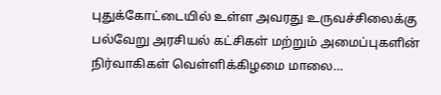புதுக்கோட்டையில் உள்ள அவரது உருவச்சிலைக்கு பல்வேறு அரசியல் கட்சிகள் மற்றும் அமைப்புகளின் நிர்வாகிகள் வெள்ளிக்கிழமை மாலை…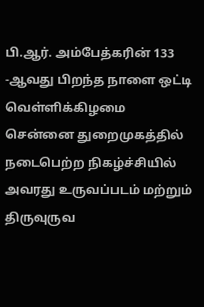பி.ஆர். அம்பேத்கரின் 133 -ஆவது பிறந்த நாளை ஒட்டி வெள்ளிக்கிழமை சென்னை துறைமுகத்தில் நடைபெற்ற நிகழ்ச்சியில் அவரது உருவப்படம் மற்றும் திருவுருவ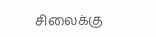சிலைக்கு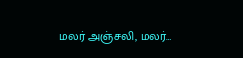மலர் அஞ்சலி, மலர்…